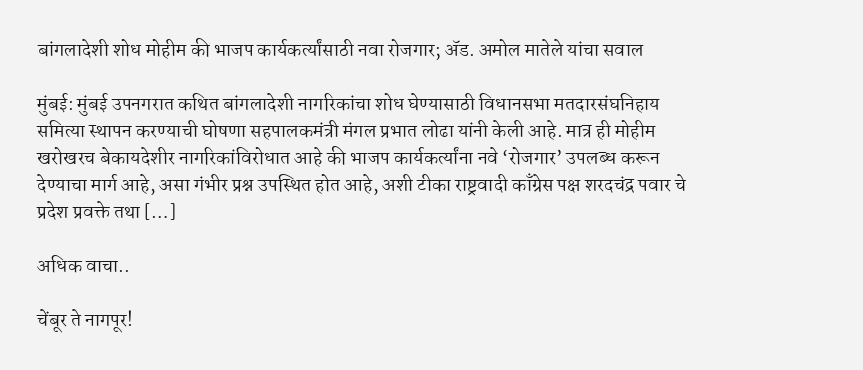बांगलादेशी शोध मोहीम की भाजप कार्यकर्त्यांसाठी नवा रोजगार; ॲड. अमोल मातेले यांचा सवाल

मुंबई: मुंबई उपनगरात कथित बांगलादेशी नागरिकांचा शोध घेण्यासाठी विधानसभा मतदारसंघनिहाय समित्या स्थापन करण्याची घोषणा सहपालकमंत्री मंगल प्रभात लोढा यांनी केली आहे. मात्र ही मोहीम खरोखरच बेकायदेशीर नागरिकांविरोधात आहे की भाजप कार्यकर्त्यांना नवे ‘रोजगार’ उपलब्ध करून देण्याचा मार्ग आहे, असा गंभीर प्रश्न उपस्थित होत आहे, अशी टीका राष्ट्रवादी काँग्रेस पक्ष शरदचंद्र पवार चे प्रदेश प्रवक्ते तथा […]

अधिक वाचा..

चेंबूर ते नागपूर!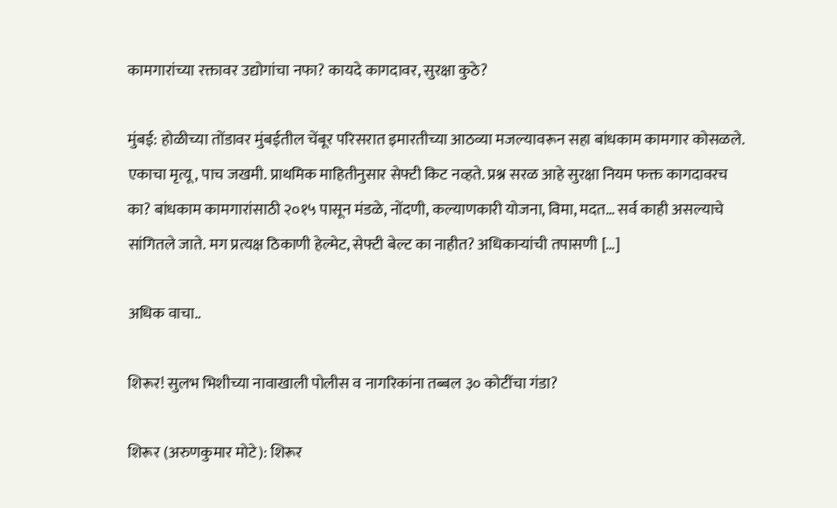कामगारांच्या रक्तावर उद्योगांचा नफा? कायदे कागदावर, सुरक्षा कुठे?

मुंबई: होळीच्या तोंडावर मुंबईतील चेंबूर परिसरात इमारतीच्या आठव्या मजल्यावरून सहा बांधकाम कामगार कोसळले. एकाचा मृत्यू, पाच जखमी. प्राथमिक माहितीनुसार सेफ्टी किट नव्हते. प्रश्न सरळ आहे सुरक्षा नियम फक्त कागदावरच का? बांधकाम कामगारांसाठी २०१५ पासून मंडळे, नोंदणी, कल्याणकारी योजना, विमा, मदत… सर्व काही असल्याचे सांगितले जाते. मग प्रत्यक्ष ठिकाणी हेल्मेट, सेफ्टी बेल्ट का नाहीत? अधिकाऱ्यांची तपासणी […]

अधिक वाचा..

शिरूर! सुलभ भिशीच्या नावाखाली पोलीस व नागरिकांना तब्बल ३० कोटींचा गंडा?

शिरूर (अरुणकुमार मोटे): शिरूर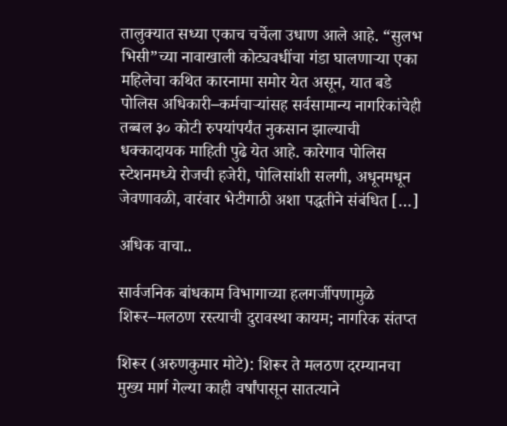तालुक्यात सध्या एकाच चर्चेला उधाण आले आहे. “सुलभ भिसी”च्या नावाखाली कोट्यवधींचा गंडा घालणाऱ्या एका महिलेचा कथित कारनामा समोर येत असून, यात बडे पोलिस अधिकारी–कर्मचाऱ्यांसह सर्वसामान्य नागरिकांचेही तब्बल ३० कोटी रुपयांपर्यंत नुकसान झाल्याची धक्कादायक माहिती पुढे येत आहे. कारेगाव पोलिस स्टेशनमध्ये रोजची हजेरी, पोलिसांशी सलगी, अधूनमधून जेवणावळी, वारंवार भेटीगाठी अशा पद्धतीने संबंधित […]

अधिक वाचा..

सार्वजनिक बांधकाम विभागाच्या हलगर्जीपणामुळे शिरूर–मलठण रस्त्याची दुरावस्था कायम; नागरिक संतप्त

शिरूर (अरुणकुमार मोटे): शिरूर ते मलठण दरम्यानचा मुख्य मार्ग गेल्या काही वर्षांपासून सातत्याने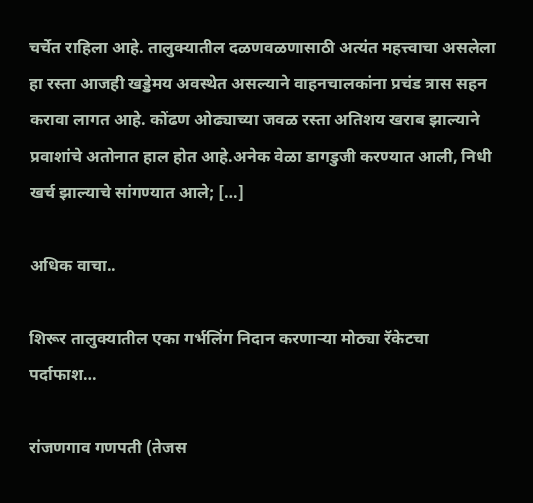चर्चेत राहिला आहे. तालुक्यातील दळणवळणासाठी अत्यंत महत्त्वाचा असलेला हा रस्ता आजही खड्डेमय अवस्थेत असल्याने वाहनचालकांना प्रचंड त्रास सहन करावा लागत आहे. कोंढण ओढ्याच्या जवळ रस्ता अतिशय खराब झाल्याने प्रवाशांचे अतोनात हाल होत आहे.अनेक वेळा डागडुजी करण्यात आली, निधी खर्च झाल्याचे सांगण्यात आले; […]

अधिक वाचा..

शिरूर तालुक्यातील एका गर्भलिंग निदान करणाऱ्या मोठ्या रॅकेटचा पर्दाफाश…

रांजणगाव गणपती (तेजस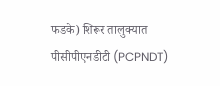फडके) शिरूर तालुक्यात पीसीपीएनडीटी (PCPNDT)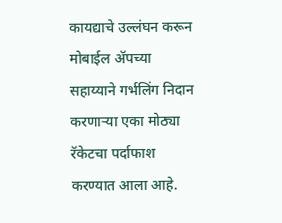कायद्याचे उल्लंघन करून मोबाईल ॲपच्या सहाय्याने गर्भलिंग निदान करणाऱ्या एका मोठ्या रॅकेटचा पर्दाफाश करण्यात आला आहे.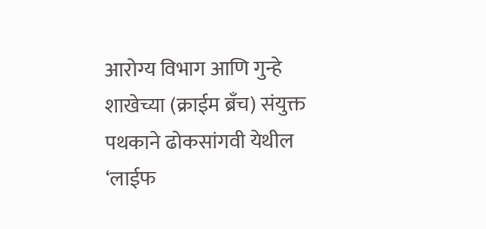आरोग्य विभाग आणि गुन्हे शाखेच्या (क्राईम ब्रँच) संयुक्त पथकाने ढोकसांगवी येथील ‘लाईफ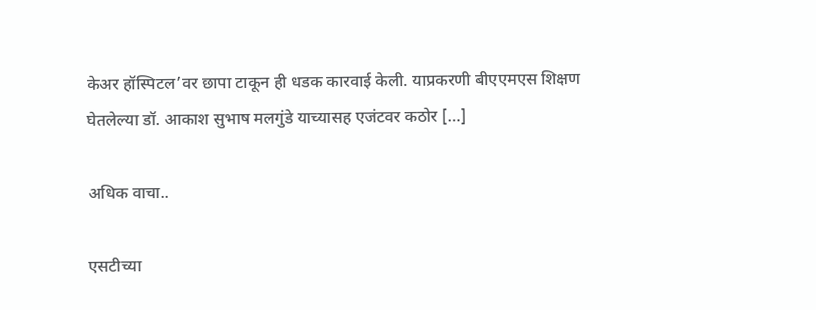केअर हॉस्पिटल’वर छापा टाकून ही धडक कारवाई केली. याप्रकरणी बीएएमएस शिक्षण घेतलेल्या डॉ. आकाश सुभाष मलगुंडे याच्यासह एजंटवर कठोर […]

अधिक वाचा..

एसटीच्या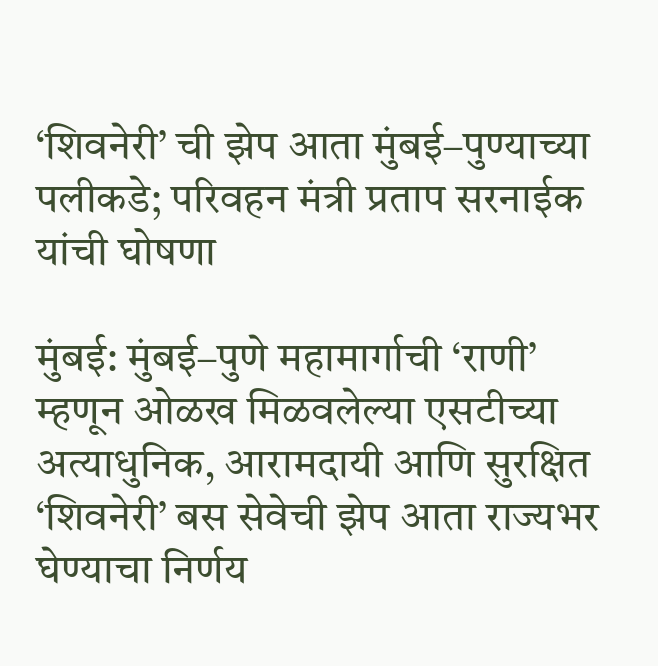‘शिवनेरी’ ची झेप आता मुंबई–पुण्याच्या पलीकडे; परिवहन मंत्री प्रताप सरनाईक यांची घोषणा

मुंबई: मुंबई–पुणे महामार्गाची ‘राणी’ म्हणून ओळख मिळवलेल्या एसटीच्या अत्याधुनिक, आरामदायी आणि सुरक्षित ‘शिवनेरी’ बस सेवेची झेप आता राज्यभर घेण्याचा निर्णय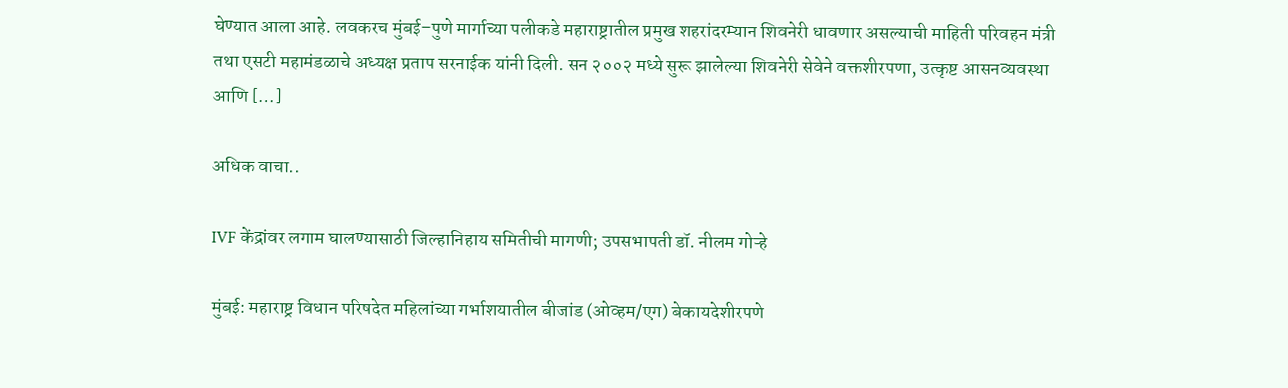घेण्यात आला आहे. लवकरच मुंबई–पुणे मार्गाच्या पलीकडे महाराष्ट्रातील प्रमुख शहरांदरम्यान शिवनेरी धावणार असल्याची माहिती परिवहन मंत्री तथा एसटी महामंडळाचे अध्यक्ष प्रताप सरनाईक यांनी दिली. सन २००२ मध्ये सुरू झालेल्या शिवनेरी सेवेने वक्तशीरपणा, उत्कृष्ट आसनव्यवस्था आणि […]

अधिक वाचा..

IVF केंद्रांवर लगाम घालण्यासाठी जिल्हानिहाय समितीची मागणी; उपसभापती डॉ. नीलम गोऱ्हे

मुंबई: महाराष्ट्र विधान परिषदेत महिलांच्या गर्भाशयातील बीजांड (ओव्हम/एग) बेकायदेशीरपणे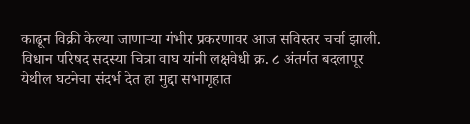काढून विक्री केल्या जाणाऱ्या गंभीर प्रकरणावर आज सविस्तर चर्चा झाली. विधान परिषद सदस्या चित्रा वाघ यांनी लक्षवेधी क्र. ८ अंतर्गत बदलापूर येथील घटनेचा संदर्भ देत हा मुद्दा सभागृहात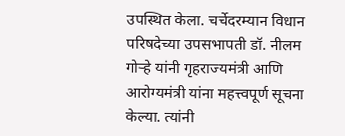उपस्थित केला. चर्चेदरम्यान विधान परिषदेच्या उपसभापती डॉ. नीलम गोऱ्हे यांनी गृहराज्यमंत्री आणि आरोग्यमंत्री यांना महत्त्वपूर्ण सूचना केल्या. त्यांनी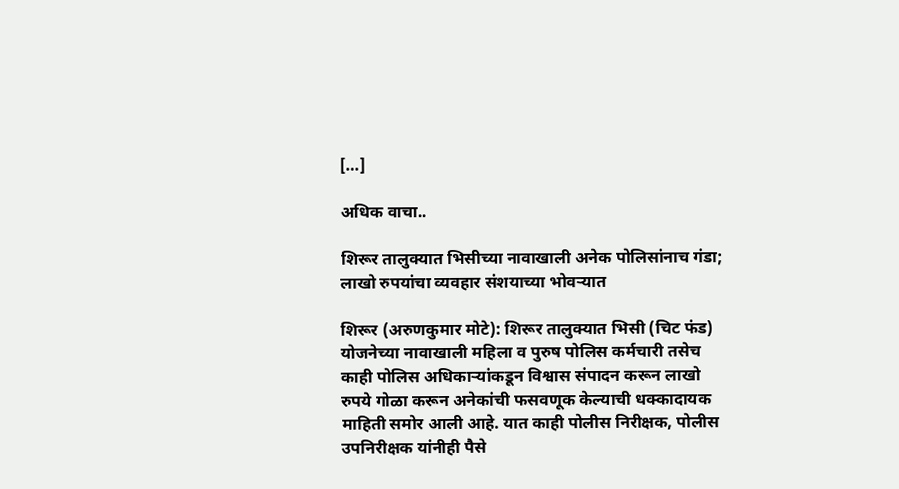[…]

अधिक वाचा..

शिरूर तालुक्यात भिसीच्या नावाखाली अनेक पोलिसांनाच गंडा; लाखो रुपयांचा व्यवहार संशयाच्या भोवऱ्यात

शिरूर (अरुणकुमार मोटे): शिरूर तालुक्यात भिसी (चिट फंड) योजनेच्या नावाखाली महिला व पुरुष पोलिस कर्मचारी तसेच काही पोलिस अधिकाऱ्यांकडून विश्वास संपादन करून लाखो रुपये गोळा करून अनेकांची फसवणूक केल्याची धक्कादायक माहिती समोर आली आहे. यात काही पोलीस निरीक्षक, पोलीस उपनिरीक्षक यांनीही पैसे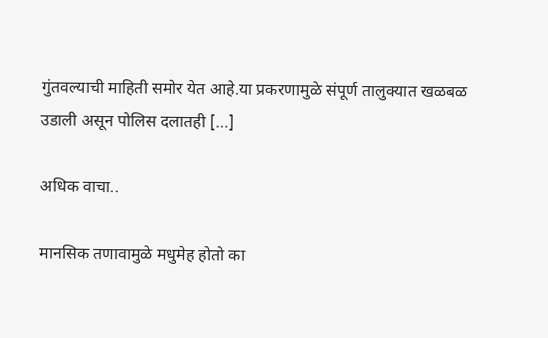गुंतवल्याची माहिती समोर येत आहे.या प्रकरणामुळे संपूर्ण तालुक्यात खळबळ उडाली असून पोलिस दलातही […]

अधिक वाचा..

मानसिक तणावामुळे मधुमेह होतो का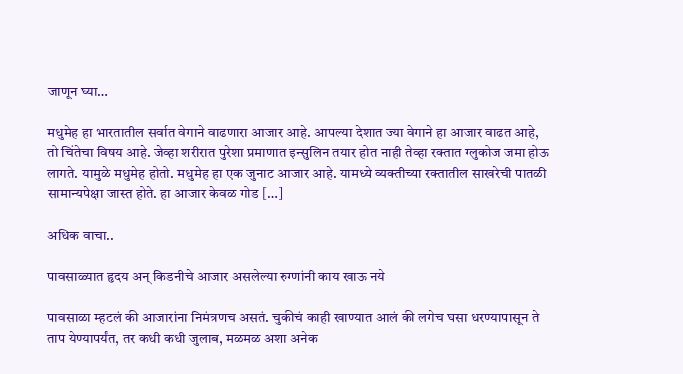जाणून घ्या…

मधुमेह हा भारतातील सर्वात वेगाने वाढणारा आजार आहे. आपल्या देशात ज्या वेगाने हा आजार वाढत आहे, तो चिंतेचा विषय आहे. जेव्हा शरीरात पुरेशा प्रमाणात इन्सुलिन तयार होत नाही तेव्हा रक्तात ग्लुकोज जमा होऊ लागते. यामुळे मधुमेह होतो. मधुमेह हा एक जुनाट आजार आहे. यामध्ये व्यक्तीच्या रक्तातील साखरेची पातळी सामान्यपेक्षा जास्त होते. हा आजार केवळ गोड […]

अधिक वाचा..

पावसाळ्यात हृदय अन् किडनीचे आजार असलेल्या रुग्णांनी काय खाऊ नये

पावसाळा म्हटलं की आजारांना निमंत्रणच असतं. चुकीचं काही खाण्यात आलं की लगेच घसा धरण्यापासून ते ताप येण्यापर्यंत, तर कधी कधी जुलाब, मळमळ अशा अनेक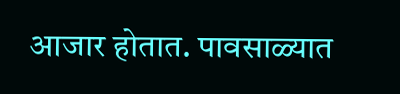आजार होतात. पावसाळ्यात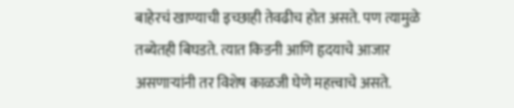बाहेरचं खाण्याची इच्छाही तेवढीच होत असते. पण त्यामुळे तब्येतही बिघडते. त्यात किडनी आणि हृदयाचे आजार असणाऱ्यांनी तर विशेष काळजी घेणे महत्त्वाचे असते.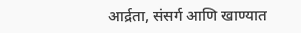आर्द्रता, संसर्ग आणि खाण्यात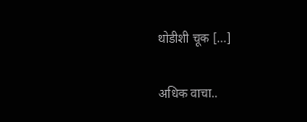थोडीशी चूक […]

अधिक वाचा..